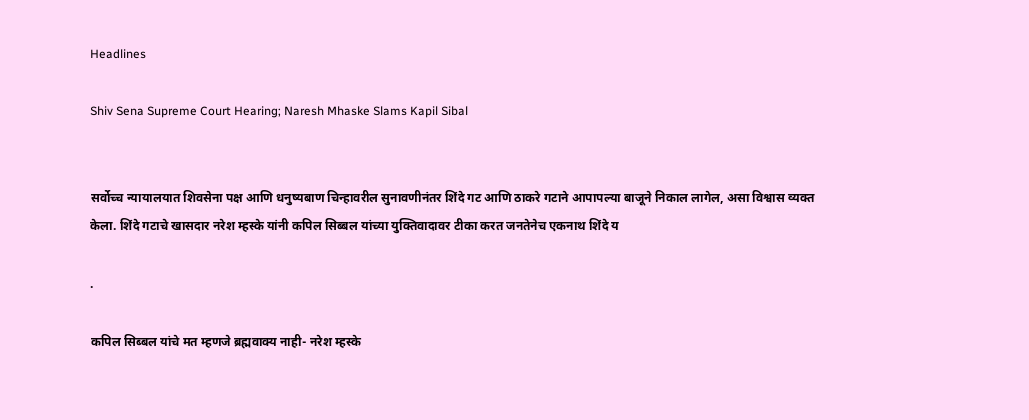Headlines

Shiv Sena Supreme Court Hearing; Naresh Mhaske Slams Kapil Sibal


सर्वोच्च न्यायालयात शिवसेना पक्ष आणि धनुष्यबाण चिन्हावरील सुनावणीनंतर शिंदे गट आणि ठाकरे गटाने आपापल्या बाजूने निकाल लागेल, असा विश्वास व्यक्त केला. शिंदे गटाचे खासदार नरेश म्हस्के यांनी कपिल सिब्बल यांच्या युक्तिवादावर टीका करत जनतेनेच एकनाथ शिंदे य

.

कपिल सिब्बल यांचे मत म्हणजे ब्रह्मवाक्य नाही- नरेश म्हस्के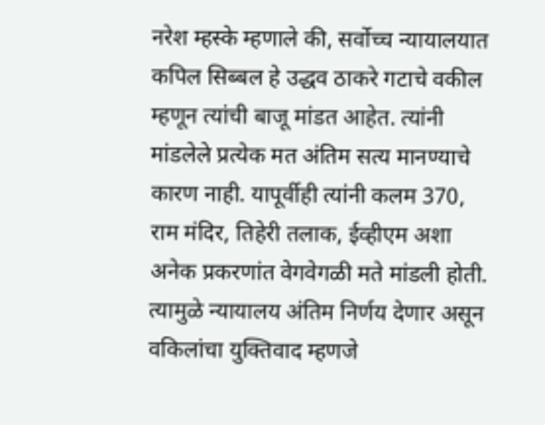नरेश म्हस्के म्हणाले की, सर्वोच्च न्यायालयात कपिल सिब्बल हे उद्धव ठाकरे गटाचे वकील म्हणून त्यांची बाजू मांडत आहेत. त्यांनी मांडलेले प्रत्येक मत अंतिम सत्य मानण्याचे कारण नाही. यापूर्वीही त्यांनी कलम 370, राम मंदिर, तिहेरी तलाक, ईव्हीएम अशा अनेक प्रकरणांत वेगवेगळी मते मांडली होती. त्यामुळे न्यायालय अंतिम निर्णय देणार असून वकिलांचा युक्तिवाद म्हणजे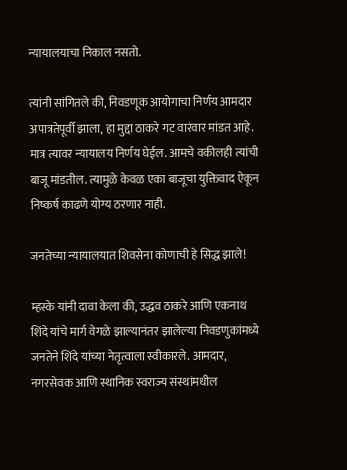न्यायालयाचा निकाल नसतो.

त्यांनी सांगितले की, निवडणूक आयोगाचा निर्णय आमदार अपात्रतेपूर्वी झाला, हा मुद्दा ठाकरे गट वारंवार मांडत आहे. मात्र त्यावर न्यायालय निर्णय घेईल. आमचे वकीलही त्यांची बाजू मांडतील. त्यामुळे केवळ एका बाजूचा युक्तिवाद ऐकून निष्कर्ष काढणे योग्य ठरणार नाही.

जनतेच्या न्यायालयात शिवसेना कोणाची हे सिद्ध झाले!

म्हस्के यांनी दावा केला की, उद्धव ठाकरे आणि एकनाथ शिंदे यांचे मार्ग वेगळे झाल्यानंतर झालेल्या निवडणुकांमध्ये जनतेने शिंदे यांच्या नेतृत्वाला स्वीकारले. आमदार, नगरसेवक आणि स्थानिक स्वराज्य संस्थांमधील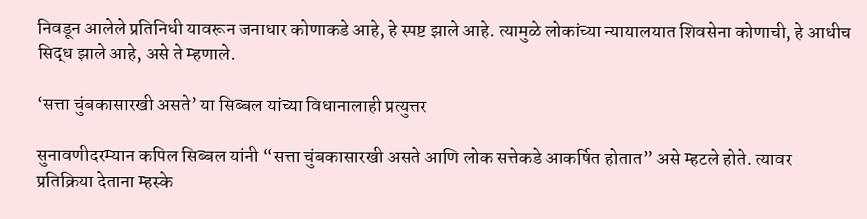निवडून आलेले प्रतिनिधी यावरून जनाधार कोणाकडे आहे, हे स्पष्ट झाले आहे. त्यामुळे लोकांच्या न्यायालयात शिवसेना कोणाची, हे आधीच सिद्ध झाले आहे, असे ते म्हणाले.

‘सत्ता चुंबकासारखी असते’ या सिब्बल यांच्या विधानालाही प्रत्युत्तर

सुनावणीदरम्यान कपिल सिब्बल यांनी “सत्ता चुंबकासारखी असते आणि लोक सत्तेकडे आकर्षित होतात” असे म्हटले होते. त्यावर प्रतिक्रिया देताना म्हस्के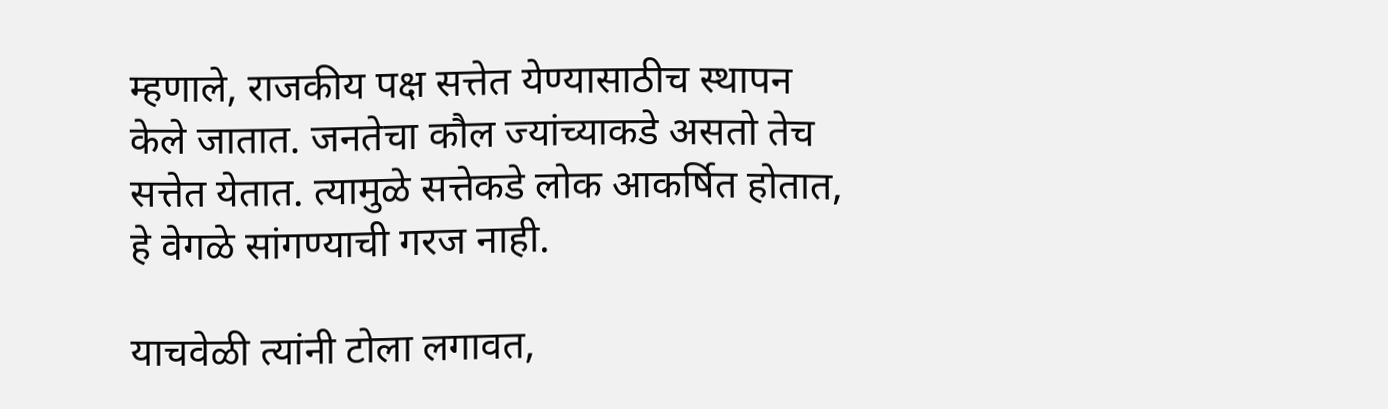म्हणाले, राजकीय पक्ष सत्तेत येण्यासाठीच स्थापन केले जातात. जनतेचा कौल ज्यांच्याकडे असतो तेच सत्तेत येतात. त्यामुळे सत्तेकडे लोक आकर्षित होतात, हे वेगळे सांगण्याची गरज नाही.

याचवेळी त्यांनी टोला लगावत,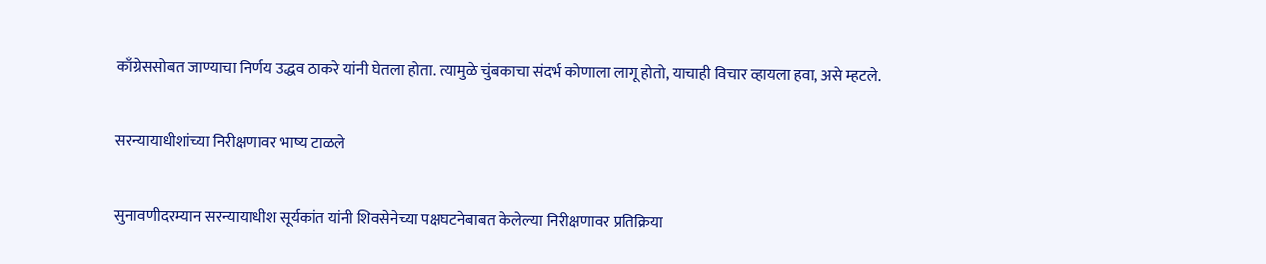काँग्रेससोबत जाण्याचा निर्णय उद्धव ठाकरे यांनी घेतला होता. त्यामुळे चुंबकाचा संदर्भ कोणाला लागू होतो, याचाही विचार व्हायला हवा, असे म्हटले.

सरन्यायाधीशांच्या निरीक्षणावर भाष्य टाळले

सुनावणीदरम्यान सरन्यायाधीश सूर्यकांत यांनी शिवसेनेच्या पक्षघटनेबाबत केलेल्या निरीक्षणावर प्रतिक्रिया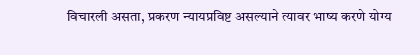विचारली असता, प्रकरण न्यायप्रविष्ट असल्याने त्यावर भाष्य करणे योग्य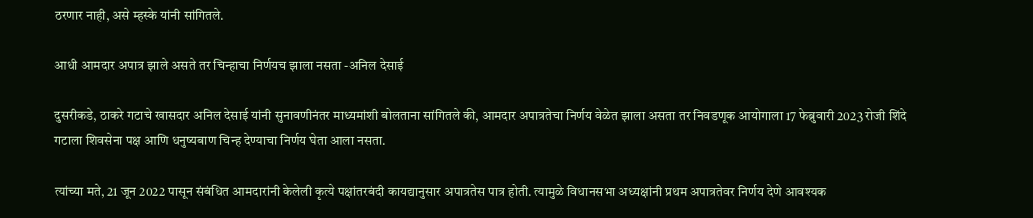ठरणार नाही, असे म्हस्के यांनी सांगितले.

आधी आमदार अपात्र झाले असते तर चिन्हाचा निर्णयच झाला नसता -अनिल देसाई

दुसरीकडे, ठाकरे गटाचे खासदार अनिल देसाई यांनी सुनावणीनंतर माध्यमांशी बोलताना सांगितले की, आमदार अपात्रतेचा निर्णय वेळेत झाला असता तर निवडणूक आयोगाला 17 फेब्रुवारी 2023 रोजी शिंदे गटाला शिवसेना पक्ष आणि धनुष्यबाण चिन्ह देण्याचा निर्णय घेता आला नसता.

त्यांच्या मते, 21 जून 2022 पासून संबंधित आमदारांनी केलेली कृत्ये पक्षांतरबंदी कायद्यानुसार अपात्रतेस पात्र होती. त्यामुळे विधानसभा अध्यक्षांनी प्रथम अपात्रतेवर निर्णय देणे आवश्यक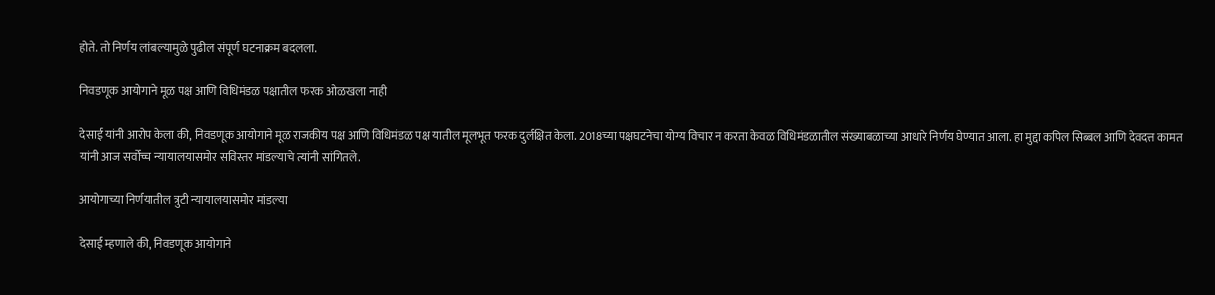होते. तो निर्णय लांबल्यामुळे पुढील संपूर्ण घटनाक्रम बदलला.

निवडणूक आयोगाने मूळ पक्ष आणि विधिमंडळ पक्षातील फरक ओळखला नाही

देसाई यांनी आरोप केला की, निवडणूक आयोगाने मूळ राजकीय पक्ष आणि विधिमंडळ पक्ष यातील मूलभूत फरक दुर्लक्षित केला. 2018च्या पक्षघटनेचा योग्य विचार न करता केवळ विधिमंडळातील संख्याबळाच्या आधारे निर्णय घेण्यात आला. हा मुद्दा कपिल सिब्बल आणि देवदत्त कामत यांनी आज सर्वोच्च न्यायालयासमोर सविस्तर मांडल्याचे त्यांनी सांगितले.

आयोगाच्या निर्णयातील त्रुटी न्यायालयासमोर मांडल्या

देसाई म्हणाले की, निवडणूक आयोगाने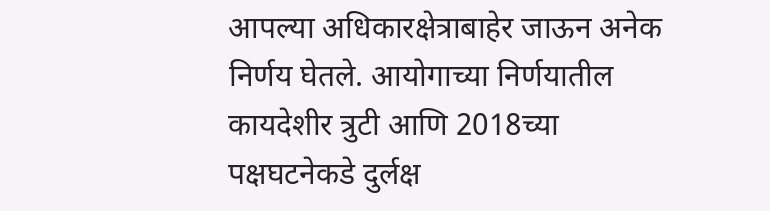आपल्या अधिकारक्षेत्राबाहेर जाऊन अनेक निर्णय घेतले. आयोगाच्या निर्णयातील कायदेशीर त्रुटी आणि 2018च्या पक्षघटनेकडे दुर्लक्ष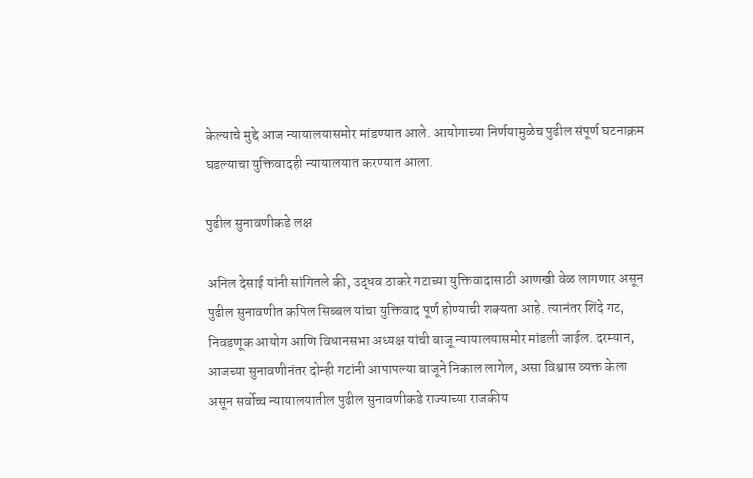केल्याचे मुद्दे आज न्यायालयासमोर मांडण्यात आले. आयोगाच्या निर्णयामुळेच पुढील संपूर्ण घटनाक्रम घडल्याचा युक्तिवादही न्यायालयात करण्यात आला.

पुढील सुनावणीकडे लक्ष

अनिल देसाई यांनी सांगितले की, उद्धव ठाकरे गटाच्या युक्तिवादासाठी आणखी वेळ लागणार असून पुढील सुनावणीत कपिल सिब्बल यांचा युक्तिवाद पूर्ण होण्याची शक्यता आहे. त्यानंतर शिंदे गट, निवडणूक आयोग आणि विधानसभा अध्यक्ष यांची बाजू न्यायालयासमोर मांडली जाईल. दरम्यान, आजच्या सुनावणीनंतर दोन्ही गटांनी आपापल्या बाजूने निकाल लागेल, असा विश्वास व्यक्त केला असून सर्वोच्च न्यायालयातील पुढील सुनावणीकडे राज्याच्या राजकीय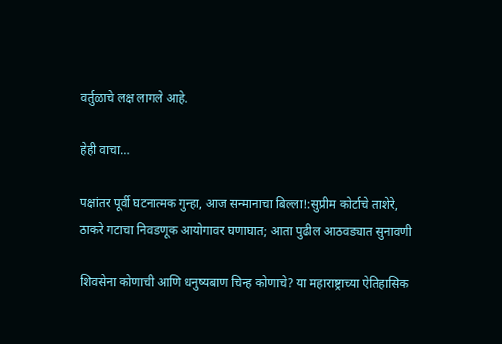वर्तुळाचे लक्ष लागले आहे.

हेही वाचा…

पक्षांतर पूर्वी घटनात्मक गुन्हा, आज सन्मानाचा बिल्ला!:सुप्रीम कोर्टाचे ताशेरे, ठाकरे गटाचा निवडणूक आयोगावर घणाघात; आता पुढील आठवड्यात सुनावणी

शिवसेना कोणाची आणि धनुष्यबाण चिन्ह कोणाचे? या महाराष्ट्राच्या ऐतिहासिक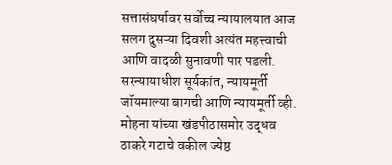सत्तासंघर्षावर सर्वोच्च न्यायालयात आज सलग दुसऱ्या दिवशी अत्यंत महत्त्वाची आणि वादळी सुनावणी पार पडली. सरन्यायाधीश सूर्यकांत, न्यायमूर्ती जॉयमाल्या बागची आणि न्यायमूर्ती व्ही. मोहना यांच्या खंडपीठासमोर उद्धव ठाकरे गटाचे वकील ज्येष्ठ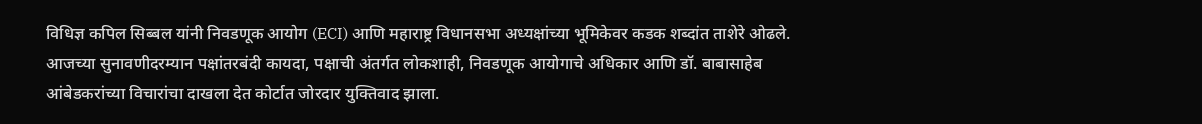विधिज्ञ कपिल सिब्बल यांनी निवडणूक आयोग (ECI) आणि महाराष्ट्र विधानसभा अध्यक्षांच्या भूमिकेवर कडक शब्दांत ताशेरे ओढले. आजच्या सुनावणीदरम्यान पक्षांतरबंदी कायदा, पक्षाची अंतर्गत लोकशाही, निवडणूक आयोगाचे अधिकार आणि डॉ. बाबासाहेब आंबेडकरांच्या विचारांचा दाखला देत कोर्टात जोरदार युक्तिवाद झाला.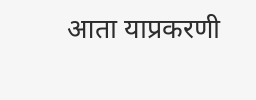आता याप्रकरणी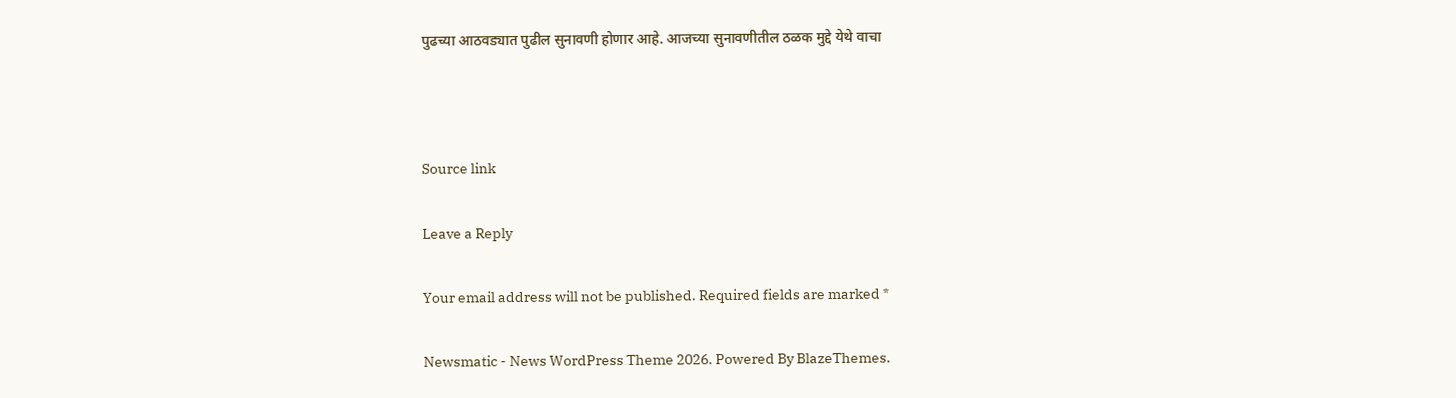पुढच्या आठवड्यात पुढील सुनावणी होणार आहे. आजच्या सुनावणीतील ठळक मुद्दे येथे वाचा



Source link

Leave a Reply

Your email address will not be published. Required fields are marked *

Newsmatic - News WordPress Theme 2026. Powered By BlazeThemes.